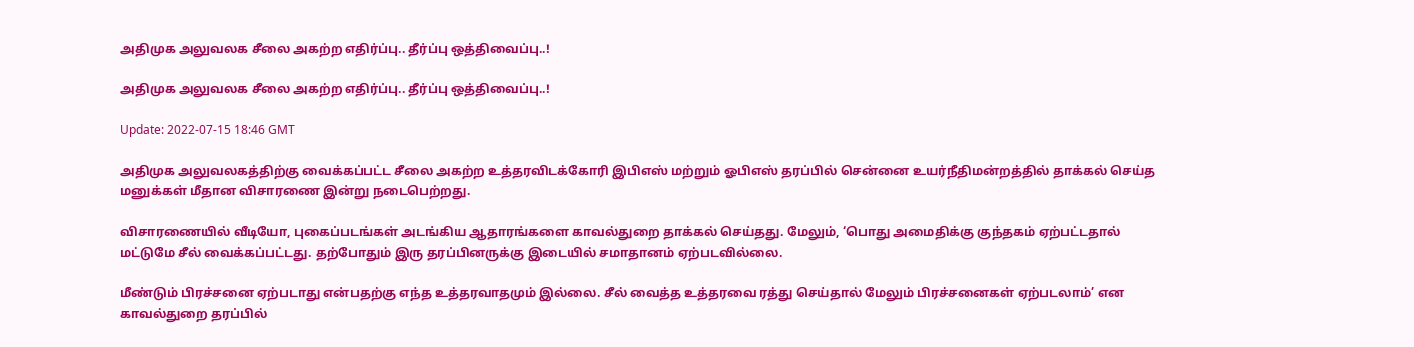அதிமுக அலுவலக சீலை அகற்ற எதிர்ப்பு.. தீர்ப்பு ஒத்திவைப்பு..!

அதிமுக அலுவலக சீலை அகற்ற எதிர்ப்பு.. தீர்ப்பு ஒத்திவைப்பு..!

Update: 2022-07-15 18:46 GMT

அதிமுக அலுவலகத்திற்கு வைக்கப்பட்ட சீலை அகற்ற உத்தரவிடக்கோரி இபிஎஸ் மற்றும் ஓபிஎஸ் தரப்பில் சென்னை உயர்நீதிமன்றத்தில் தாக்கல் செய்த மனுக்கள் மீதான விசாரணை இன்று நடைபெற்றது.

விசாரணையில் வீடியோ, புகைப்படங்கள் அடங்கிய ஆதாரங்களை காவல்துறை தாக்கல் செய்தது. மேலும், ‘பொது அமைதிக்கு குந்தகம் ஏற்பட்டதால் மட்டுமே சீல் வைக்கப்பட்டது. தற்போதும் இரு தரப்பினருக்கு இடையில் சமாதானம் ஏற்படவில்லை.

மீண்டும் பிரச்சனை ஏற்படாது என்பதற்கு எந்த உத்தரவாதமும் இல்லை. சீல் வைத்த உத்தரவை ரத்து செய்தால் மேலும் பிரச்சனைகள் ஏற்படலாம்’ என காவல்துறை தரப்பில்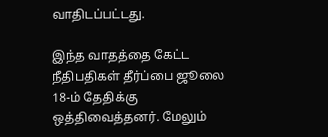வாதிடப்பட்டது.

இந்த வாதத்தை கேட்ட நீதிபதிகள் தீர்ப்பை ஜூலை 18-ம் தேதிக்கு ஒத்திவைத்தனர். மேலும்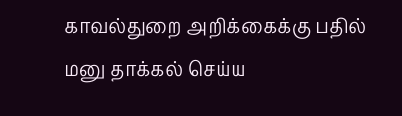காவல்துறை அறிக்கைக்கு பதில் மனு தாக்கல் செய்ய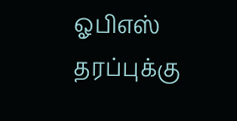ஓபிஎஸ் தரப்புக்கு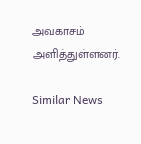அவகாசம் அளித்துள்ளனர்.

Similar News